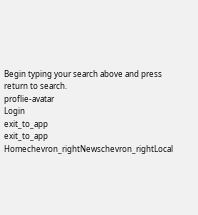Begin typing your search above and press return to search.
proflie-avatar
Login
exit_to_app
exit_to_app
Homechevron_rightNewschevron_rightLocal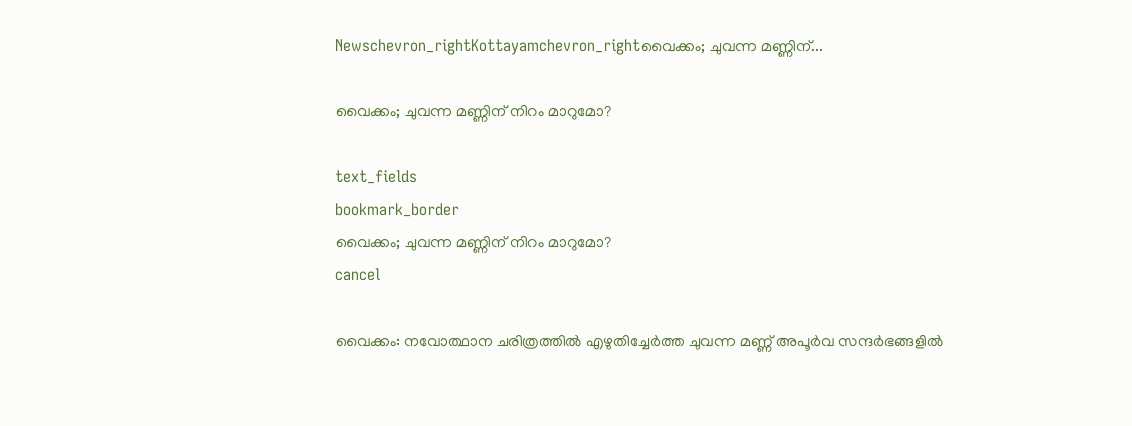Newschevron_rightKottayamchevron_rightവൈക്കം; ചുവന്ന മണ്ണിന്...

വൈക്കം; ചുവന്ന മണ്ണിന് നിറം മാറുമോ?

text_fields
bookmark_border
വൈക്കം; ചുവന്ന മണ്ണിന് നിറം മാറുമോ?
cancel

വൈക്കം: നവോത്ഥാന ചരിത്രത്തിൽ എഴുതിച്ചേർത്ത ചുവന്ന മണ്ണ് അപൂർവ സന്ദർഭങ്ങളിൽ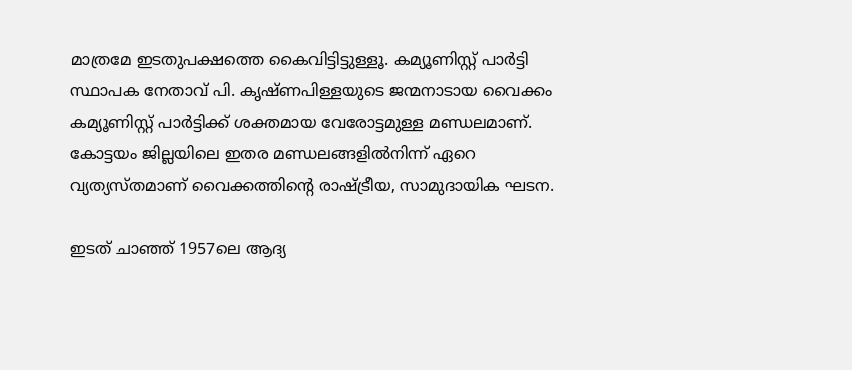മാത്രമേ ഇടതുപക്ഷത്തെ കൈവിട്ടിട്ടുള്ളൂ. കമ്യൂണിസ്റ്റ് പാർട്ടി സ്ഥാപക നേതാവ് പി. കൃഷ്ണപിള്ളയുടെ ജന്മനാടായ വൈക്കം കമ്യൂണിസ്റ്റ് പാർട്ടിക്ക് ശക്തമായ വേരോട്ടമുള്ള മണ്ഡലമാണ്. കോട്ടയം ജില്ലയിലെ ഇതര മണ്ഡലങ്ങളിൽനിന്ന് ഏറെ വ്യത്യസ്തമാണ് വൈക്കത്തിന്‍റെ രാഷ്ട്രീയ, സാമുദായിക ഘടന.

ഇടത് ചാഞ്ഞ് 1957ലെ ആദ്യ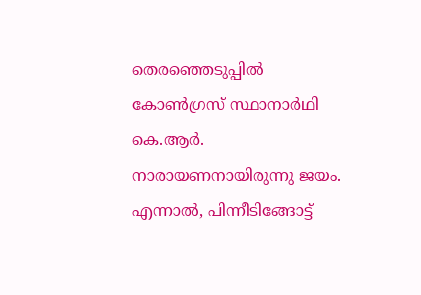തെരഞ്ഞെടുപ്പിൽ കോൺഗ്രസ് സ്ഥാനാർഥി കെ.ആർ. നാരായണനായിരുന്നു ജയം. എന്നാൽ, പിന്നീടിങ്ങോട്ട്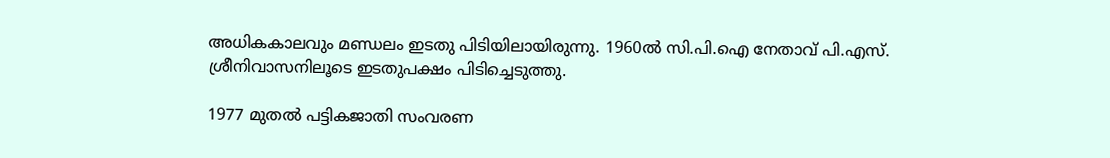അധികകാലവും മണ്ഡലം ഇടതു പിടിയിലായിരുന്നു. 1960ൽ സി.പി.ഐ നേതാവ് പി.എസ്. ശ്രീനിവാസനിലൂടെ ഇടതുപക്ഷം പിടിച്ചെടുത്തു.

1977 മുതൽ പട്ടികജാതി സംവരണ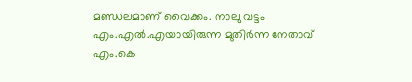മണ്ഡലമാണ് വൈക്കം. നാലു വട്ടം എം.എൽ.എയായിരുന്ന മുതിർന്ന നേതാവ് എം.കെ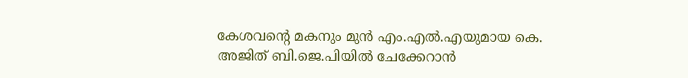കേശവന്‍റെ മകനും മുൻ എം.എൽ.എയുമായ കെ. അജിത് ബി.ജെ.പിയിൽ ചേക്കേറാൻ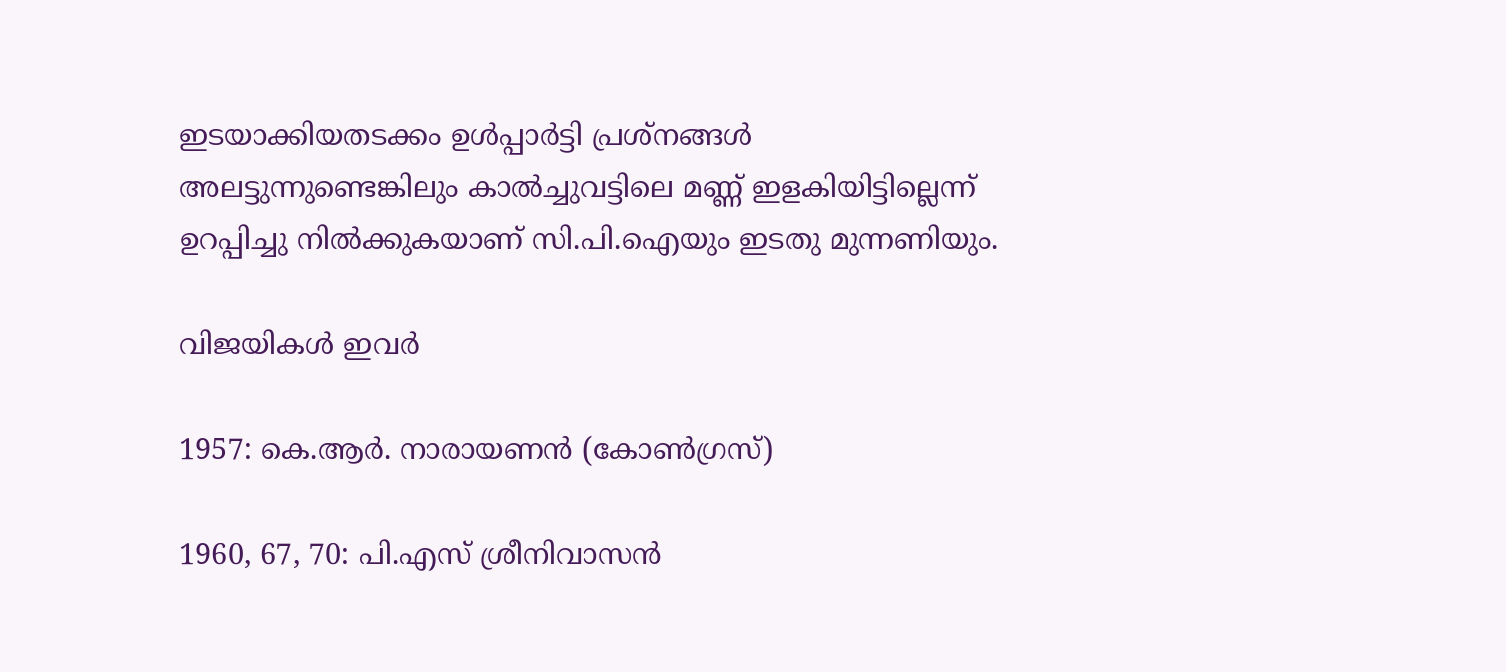ഇടയാക്കിയതടക്കം ഉൾപ്പാർട്ടി പ്രശ്നങ്ങൾ അലട്ടുന്നുണ്ടെങ്കിലും കാൽച്ചുവട്ടിലെ മണ്ണ് ഇളകിയിട്ടില്ലെന്ന് ഉറപ്പിച്ചു നിൽക്കുകയാണ് സി.പി.ഐയും ഇടതു മുന്നണിയും.

വിജയികൾ ഇവർ

1957: കെ.ആർ. നാരായണൻ (കോൺഗ്രസ്)

1960, 67, 70: പി.എസ് ശ്രീനിവാസൻ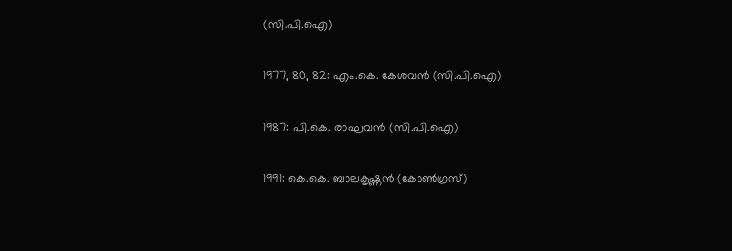(സി.പി.ഐ)

1977, 80, 82: എം.കെ. കേശവൻ (സി.പി.ഐ)

1987: പി.കെ. രാഘവൻ (സി.പി.ഐ)

1991: കെ.കെ. ബാലകൃഷ്ണൻ (കോൺഗ്രസ്)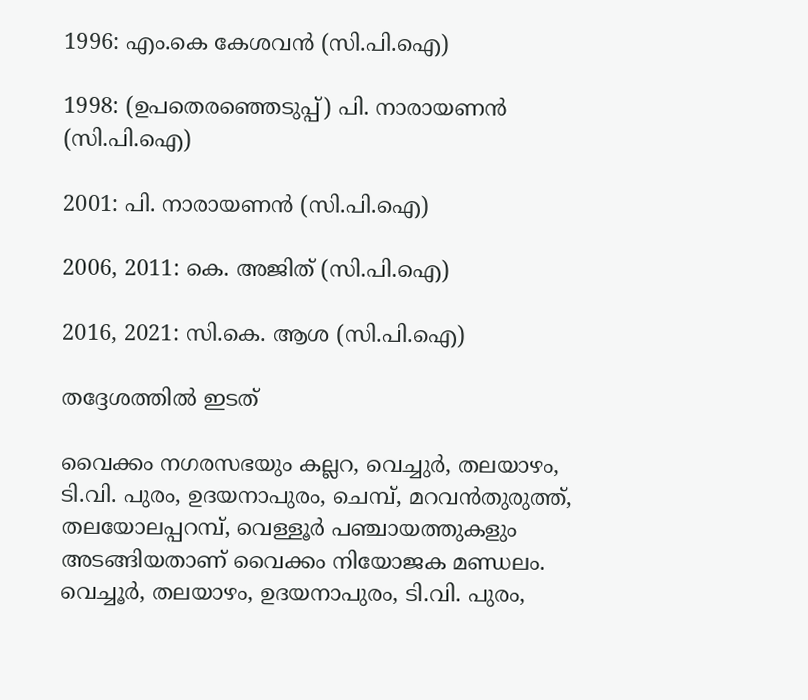1996: എം.കെ കേശവൻ (സി.പി.ഐ)

1998: (ഉപതെരഞ്ഞെടുപ്പ്) പി. നാരായണൻ (സി.പി.ഐ)

2001: പി. നാരായണൻ (സി.പി.ഐ)

2006, 2011: കെ. അജിത് (സി.പി.ഐ)

2016, 2021: സി.കെ. ആശ (സി.പി.ഐ)

തദ്ദേശത്തിൽ ഇടത്

വൈക്കം നഗരസഭയും കല്ലറ, വെച്ചുർ, തലയാഴം, ടി.വി. പുരം, ഉദയനാപുരം, ചെമ്പ്, മറവൻതുരുത്ത്, തലയോലപ്പറമ്പ്, വെള്ളൂർ പഞ്ചായത്തുകളും അടങ്ങിയതാണ് വൈക്കം നിയോജക മണ്ഡലം. വെച്ചൂർ, തലയാഴം, ഉദയനാപുരം, ടി.വി. പുരം,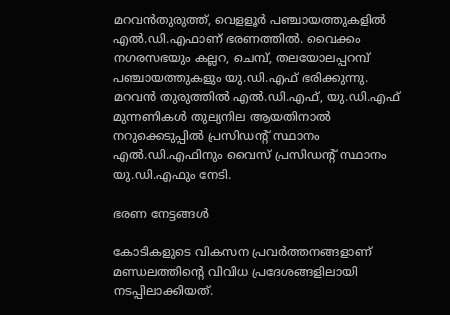മറവൻതുരുത്ത്, വെളളൂർ പഞ്ചായത്തുകളിൽ എൽ.ഡി.എഫാണ് ഭരണത്തിൽ. വൈക്കം നഗരസഭയും കല്ലറ, ചെമ്പ്, തലയോലപ്പറമ്പ് പഞ്ചായത്തുകളും യു.ഡി.എഫ് ഭരിക്കുന്നു. മറവൻ തുരുത്തിൽ എൽ.ഡി.എഫ്, യു.ഡി.എഫ് മുന്നണികൾ തുല്യനില ആയതിനാൽ നറുക്കെടുപ്പിൽ പ്രസിഡന്‍റ് സ്ഥാനം എൽ.ഡി.എഫിനും വൈസ് പ്രസിഡന്‍റ് സ്ഥാനം യു.ഡി.എഫും നേടി.

ഭരണ നേട്ടങ്ങൾ

കോടികളുടെ വികസന പ്രവർത്തനങ്ങളാണ് മണ്ഡലത്തിന്‍റെ വിവിധ പ്രദേശങ്ങളിലായി നടപ്പിലാക്കിയത്.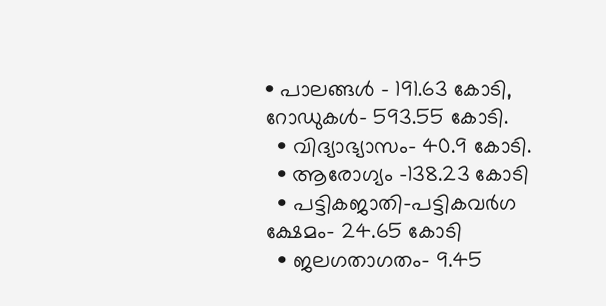• പാലങ്ങൾ - 191.63 കോടി, റോഡുകൾ- 593.55 കോടി.
  • വിദ്യാഭ്യാസം- 40.9 കോടി.
  • ആരോഗ്യം -138.23 കോടി
  • പട്ടികജാതി-പട്ടികവർഗ ക്ഷേമം- 24.65 കോടി
  • ജലഗതാഗതം- 9.45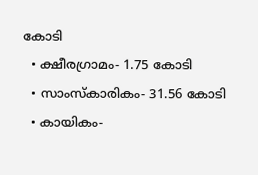കോടി
  • ക്ഷീരഗ്രാമം- 1.75 കോടി
  • സാംസ്കാരികം- 31.56 കോടി
  • കായികം-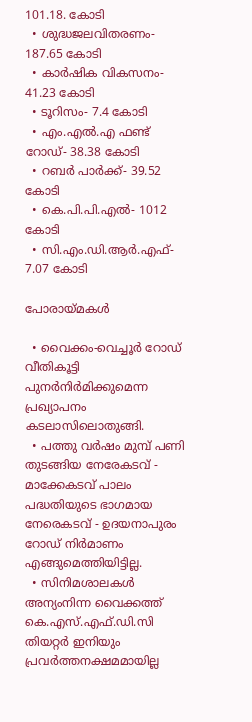101.18. കോടി
  • ശുദ്ധജലവിതരണം- 187.65 കോടി
  • കാർഷിക വികസനം- 41.23 കോടി
  • ടൂറിസം- 7.4 കോടി
  • എം.എൽ.എ ഫണ്ട് റോഡ്- 38.38 കോടി
  • റബർ പാർക്ക്- 39.52 കോടി
  • കെ.പി.പി.എൽ- 1012 കോടി
  • സി.എം.ഡി.ആർ.എഫ്- 7.07 കോടി

പോരായ്മകൾ

  • വൈക്കം-വെച്ചൂർ റോഡ് വീതികൂട്ടി പുനർനിർമിക്കുമെന്ന പ്രഖ്യാപനം കടലാസിലൊതുങ്ങി.
  • പത്തു വർഷം മുമ്പ് പണി തുടങ്ങിയ നേരേകടവ് - മാക്കേകടവ് പാലം പദ്ധതിയുടെ ഭാഗമായ നേരെകടവ് - ഉദയനാപുരം റോഡ് നിർമാണം എങ്ങുമെത്തിയിട്ടില്ല.
  • സിനിമശാലകൾ അന്യംനിന്ന വൈക്കത്ത് കെ.എസ്.എഫ്.ഡി.സി തിയറ്റർ ഇനിയും പ്രവർത്തനക്ഷമമായില്ല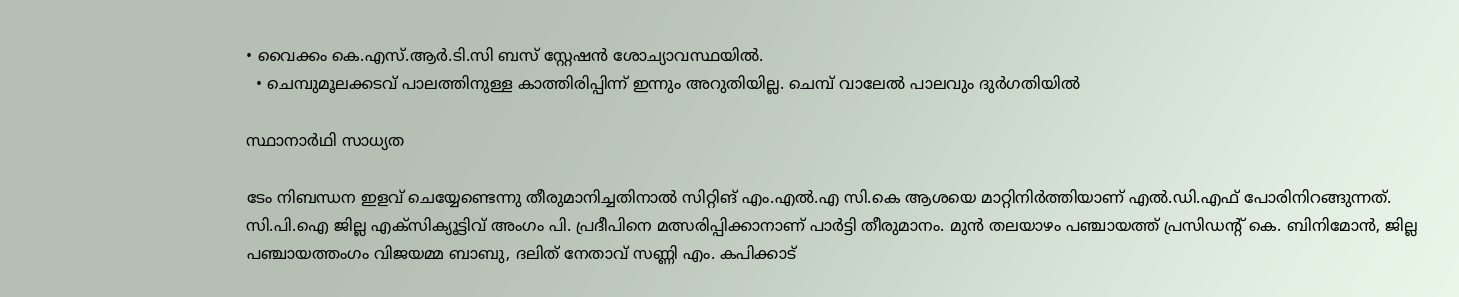• വൈക്കം കെ.എസ്.ആർ.ടി.സി ബസ് സ്റ്റേഷൻ ശോച്യാവസ്ഥയിൽ.
  • ചെമ്പുമൂലക്കടവ് പാലത്തിനുള്ള കാത്തിരിപ്പിന്ന് ഇന്നും അറുതിയില്ല. ചെമ്പ് വാലേൽ പാലവും ദുർഗതിയിൽ

സ്ഥാനാർഥി സാധ്യത

ടേം നിബന്ധന ഇളവ് ചെയ്യേണ്ടെന്നു തീരുമാനിച്ചതിനാൽ സിറ്റിങ് എം.എൽ.എ സി.കെ ആശയെ മാറ്റിനിർത്തിയാണ് എൽ.ഡി.എഫ് പോരിനിറങ്ങുന്നത്. സി.പി.ഐ ജില്ല എക്സിക്യൂട്ടിവ് അംഗം പി. പ്രദീപിനെ മത്സരിപ്പിക്കാനാണ് പാർട്ടി തീരുമാനം. മുൻ തലയാഴം പഞ്ചായത്ത് പ്രസിഡന്‍റ് കെ. ബിനിമോൻ, ജില്ല പഞ്ചായത്തംഗം വിജയമ്മ ബാബു, ദലിത് നേതാവ് സണ്ണി എം. കപിക്കാട്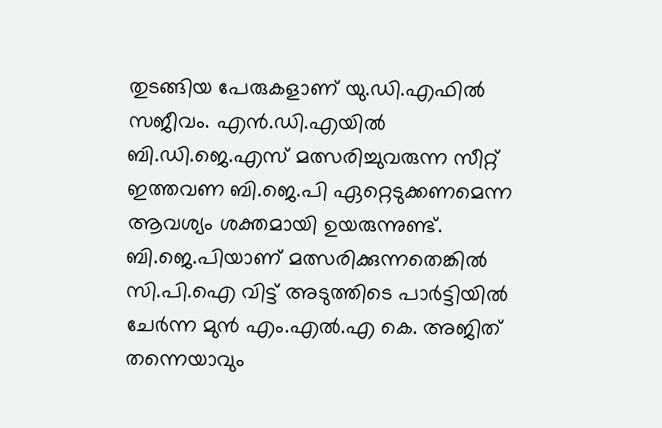തുടങ്ങിയ പേരുകളാണ് യു.ഡി.എഫിൽ സജീവം. എൻ.ഡി.എയിൽ ബി.ഡി.ജെ.എസ് മത്സരിച്ചുവരുന്ന സീറ്റ് ഇത്തവണ ബി.ജെ.പി ഏറ്റെടുക്കണമെന്ന ആവശ്യം ശക്തമായി ഉയരുന്നുണ്ട്. ബി.ജെ.പിയാണ് മത്സരിക്കുന്നതെങ്കിൽ സി.പി.ഐ വിട്ട് അടുത്തിടെ പാർട്ടിയിൽ ചേർന്ന മുൻ എം.എൽ.എ കെ. അജിത് തന്നെയാവും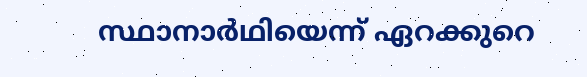സ്ഥാനാർഥിയെന്ന് ഏറക്കുറെ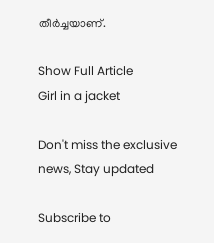തീർച്ചയാണ്.

Show Full Article
Girl in a jacket

Don't miss the exclusive news, Stay updated

Subscribe to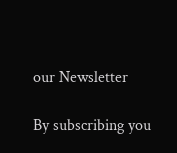our Newsletter

By subscribing you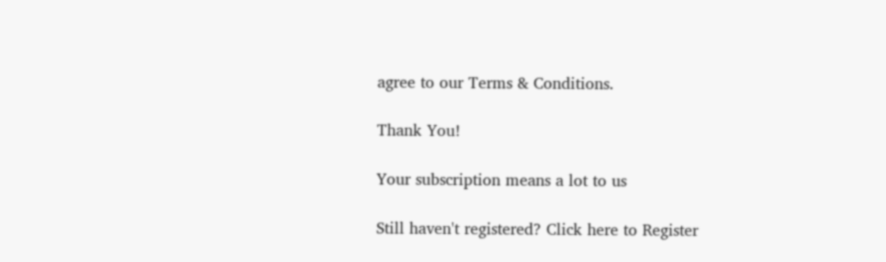agree to our Terms & Conditions.

Thank You!

Your subscription means a lot to us

Still haven't registered? Click here to Register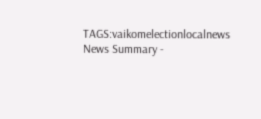TAGS:vaikomelectionlocalnews
News Summary -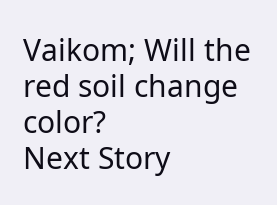Vaikom; Will the red soil change color?
Next Story